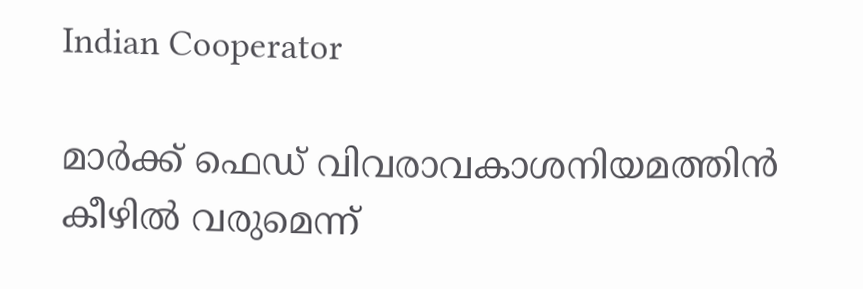Indian Cooperator

മാര്‍ക്ക് ഫെഡ് വിവരാവകാശനിയമത്തിന്‍ കീഴില്‍ വരുമെന്ന്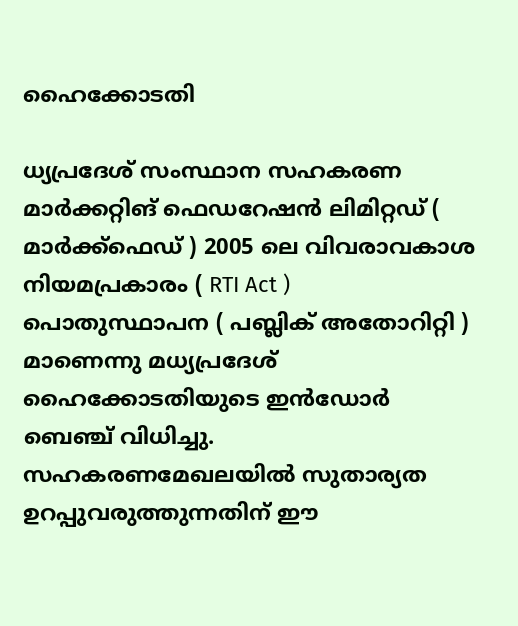ഹൈക്കോടതി

ധ്യപ്രദേശ് സംസ്ഥാന സഹകരണ മാര്‍ക്കറ്റിങ് ഫെഡറേഷന്‍ ലിമിറ്റഡ് ( മാര്‍ക്ക്ഫെഡ് ) 2005 ലെ വിവരാവകാശ നിയമപ്രകാരം ( RTI Act ) പൊതുസ്ഥാപന ( പബ്ലിക് അതോറിറ്റി ) മാണെന്നു മധ്യപ്രദേശ് ഹൈക്കോടതിയുടെ ഇന്‍ഡോര്‍ ബെഞ്ച് വിധിച്ചു. സഹകരണമേഖലയില്‍ സുതാര്യത ഉറപ്പുവരുത്തുന്നതിന് ഈ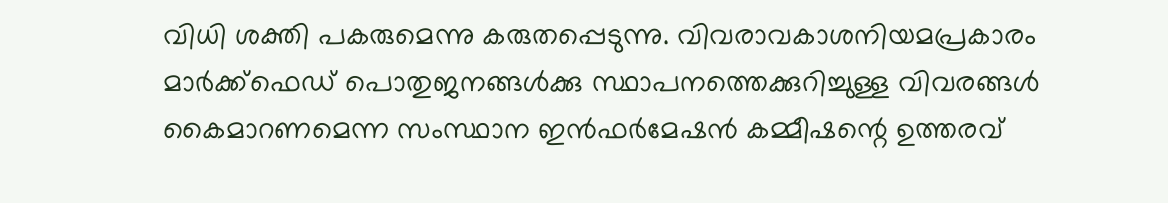വിധി ശക്തി പകരുമെന്നു കരുതപ്പെടുന്നു. വിവരാവകാശനിയമപ്രകാരം മാര്‍ക്ക്ഫെഡ് പൊതുജനങ്ങള്‍ക്കു സ്ഥാപനത്തെക്കുറിച്ചുള്ള വിവരങ്ങള്‍ കൈമാറണമെന്ന സംസ്ഥാന ഇന്‍ഫര്‍മേഷന്‍ കമ്മീഷന്റെ ഉത്തരവ്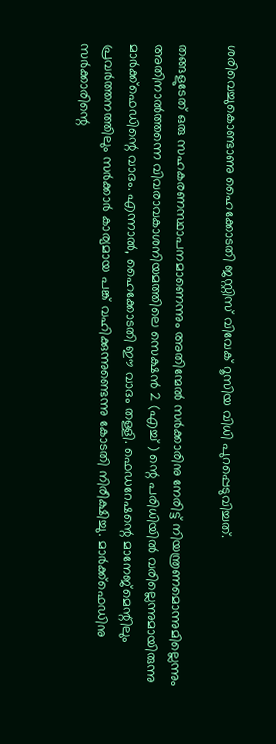ശരിവെച്ചുകൊണ്ടാണു ഹൈക്കോടതി ജസ്റ്റിസ് വിവേക് റൂസിയ വിധി പുറപ്പെടുവിച്ചത്.

തങ്ങളുടേത് ഒരു സഹകരണസ്ഥാപനമാണെന്നും അതിന്മേല്‍ സര്‍ക്കാരിനു നേരിട്ട് നിയന്ത്രണമൊന്നുമില്ലെന്നും അതിനാല്‍ത്തന്നെ വിവരാവകാശനിയമത്തിലെ സെക്ഷന്‍ 2 (എച്ച് ) ന്റെ പരിധിയില്‍ വരില്ലെന്നുമായിരുന്നു മാര്‍ക്ക്ഫെഡിന്റെ വാദം. എന്നാല്‍, ഹൈക്കോടതി ഈ വാദം തള്ളി. ഫെഡറേഷന്റെ മാനേജ്മെന്റിലും പ്രവര്‍ത്തനത്തിലും സര്‍ക്കാര്‍ കാര്യമായ പങ്ക് വഹിക്കുന്നുണ്ടെന്നു കോടതി നിരീക്ഷിച്ചു. മാര്‍ക്ക്ഫെഡിനു സര്‍ക്കാരിന്റെ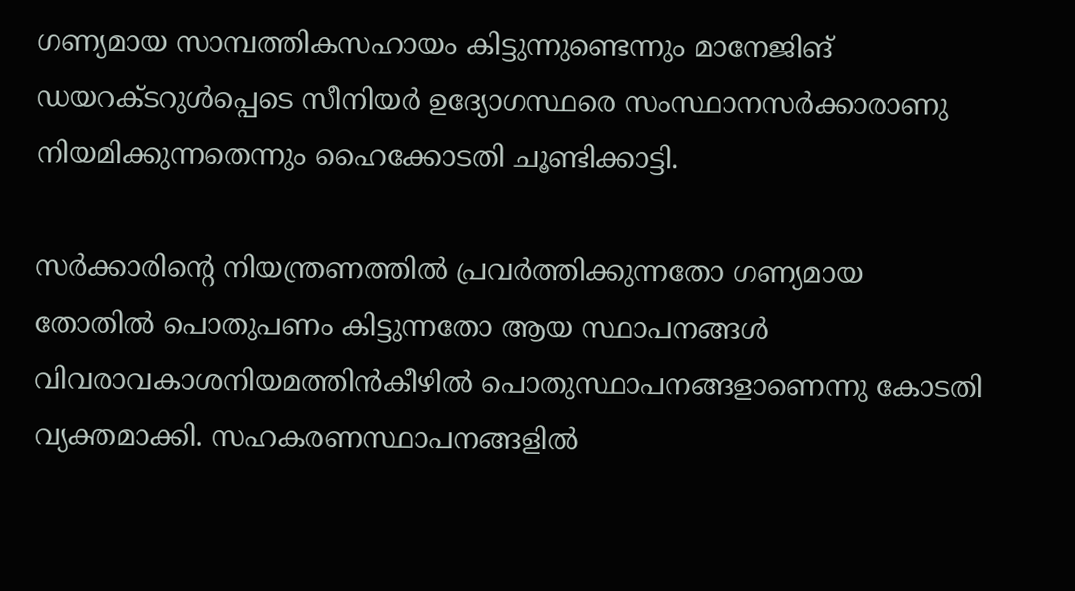ഗണ്യമായ സാമ്പത്തികസഹായം കിട്ടുന്നുണ്ടെന്നും മാനേജിങ് ഡയറക്ടറുള്‍പ്പെടെ സീനിയര്‍ ഉദ്യോഗസ്ഥരെ സംസ്ഥാനസര്‍ക്കാരാണു നിയമിക്കുന്നതെന്നും ഹൈക്കോടതി ചൂണ്ടിക്കാട്ടി.

സര്‍ക്കാരിന്റെ നിയന്ത്രണത്തില്‍ പ്രവര്‍ത്തിക്കുന്നതോ ഗണ്യമായ തോതില്‍ പൊതുപണം കിട്ടുന്നതോ ആയ സ്ഥാപനങ്ങള്‍ വിവരാവകാശനിയമത്തിന്‍കീഴില്‍ പൊതുസ്ഥാപനങ്ങളാണെന്നു കോടതി വ്യക്തമാക്കി. സഹകരണസ്ഥാപനങ്ങളില്‍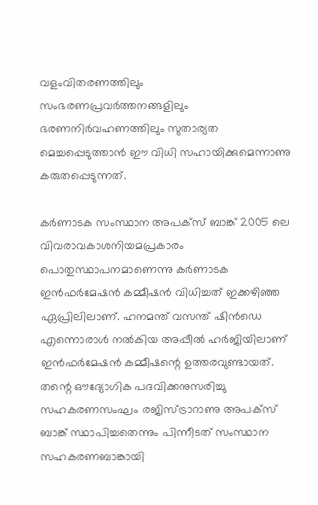വളംവിതരണത്തിലും സംഭരണപ്രവര്‍ത്തനങ്ങളിലും ഭരണനിര്‍വഹണത്തിലും സുതാര്യത മെച്ചപ്പെടുത്താന്‍ ഈ വിധി സഹായിക്കുമെന്നാണു കരുതപ്പെടുന്നത്.

കര്‍ണാടക സംസ്ഥാന അപക്സ് ബാങ്ക് 2005 ലെ വിവരാവകാശനിയമപ്രകാരം പൊതുസ്ഥാപനമാണെന്നു കര്‍ണാടക ഇന്‍ഫര്‍മേഷന്‍ കമ്മീഷന്‍ വിധിച്ചത് ഇക്കഴിഞ്ഞ ഏപ്രിലിലാണ്. ഹനമന്ത് വസന്ത് ഷിന്‍ഡെ എന്നൊരാള്‍ നല്‍കിയ അപ്പീല്‍ ഹര്‍ജിയിലാണ് ഇന്‍ഫര്‍മേഷന്‍ കമ്മീഷന്റെ ഉത്തരവുണ്ടായത്. തന്റെ ഔദ്യോഗിക പദവിക്കനുസരിച്ചു സഹകരണസംഘം രജിസ്ട്രാറാണു അപക്സ് ബാങ്ക് സ്ഥാപിച്ചതെന്നും പിന്നീടത് സംസ്ഥാന സഹകരണബാങ്കായി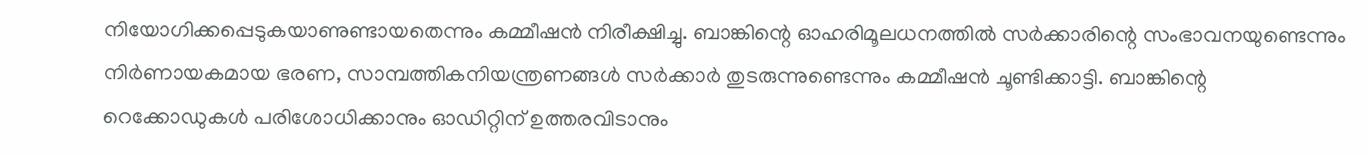നിയോഗിക്കപ്പെടുകയാണുണ്ടായതെന്നും കമ്മീഷന്‍ നിരീക്ഷിച്ചു. ബാങ്കിന്റെ ഓഹരിമൂലധനത്തില്‍ സര്‍ക്കാരിന്റെ സംഭാവനയുണ്ടെന്നും നിര്‍ണായകമായ ഭരണ, സാമ്പത്തികനിയന്ത്രണങ്ങള്‍ സര്‍ക്കാര്‍ തുടരുന്നുണ്ടെന്നും കമ്മീഷന്‍ ചൂണ്ടിക്കാട്ടി. ബാങ്കിന്റെ റെക്കോഡുകള്‍ പരിശോധിക്കാനും ഓഡിറ്റിന് ഉത്തരവിടാനും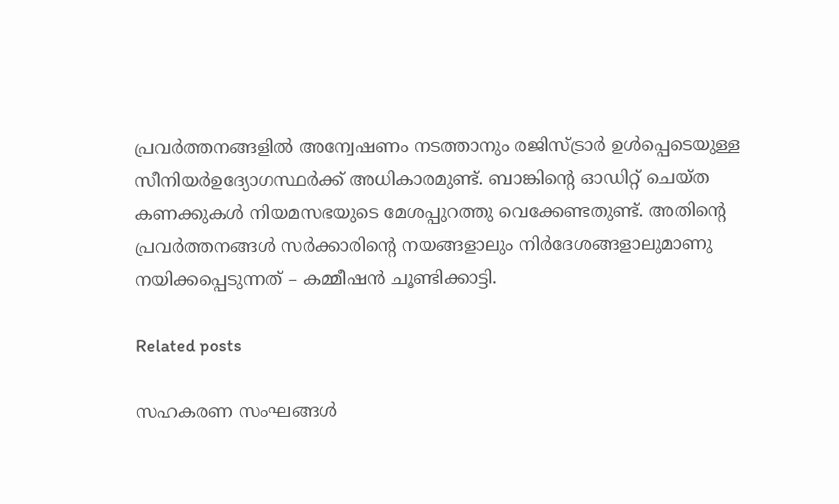പ്രവര്‍ത്തനങ്ങളില്‍ അന്വേഷണം നടത്താനും രജിസ്ട്രാര്‍ ഉള്‍പ്പെടെയുള്ള സീനിയര്‍ഉദ്യോഗസ്ഥര്‍ക്ക് അധികാരമുണ്ട്. ബാങ്കിന്റെ ഓഡിറ്റ് ചെയ്ത കണക്കുകള്‍ നിയമസഭയുടെ മേശപ്പുറത്തു വെക്കേണ്ടതുണ്ട്. അതിന്റെ പ്രവര്‍ത്തനങ്ങള്‍ സര്‍ക്കാരിന്റെ നയങ്ങളാലും നിര്‍ദേശങ്ങളാലുമാണു നയിക്കപ്പെടുന്നത് – കമ്മീഷന്‍ ചൂണ്ടിക്കാട്ടി.

Related posts

സഹകരണ സംഘങ്ങള്‍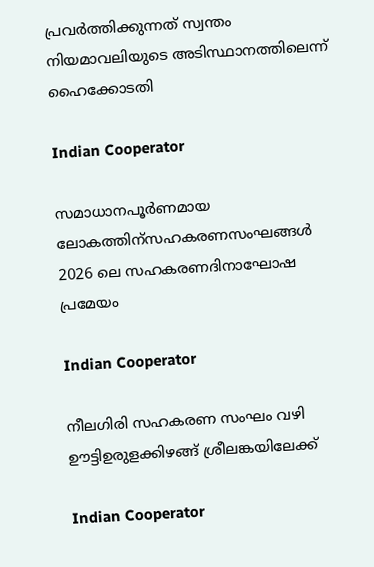പ്രവര്‍ത്തിക്കുന്നത് സ്വന്തം നിയമാവലിയുടെ അടിസ്ഥാനത്തിലെന്ന് ഹൈക്കോടതി

Indian Cooperator

സമാധാനപൂര്‍ണമായ ലോകത്തിന്സഹകരണസംഘങ്ങള്‍ 2026 ലെ സഹകരണദിനാഘോഷ പ്രമേയം

Indian Cooperator

നീലഗിരി സഹകരണ സംഘം വഴി ഊട്ടിഉരുളക്കിഴങ്ങ് ശ്രീലങ്കയിലേക്ക്

Indian Cooperator